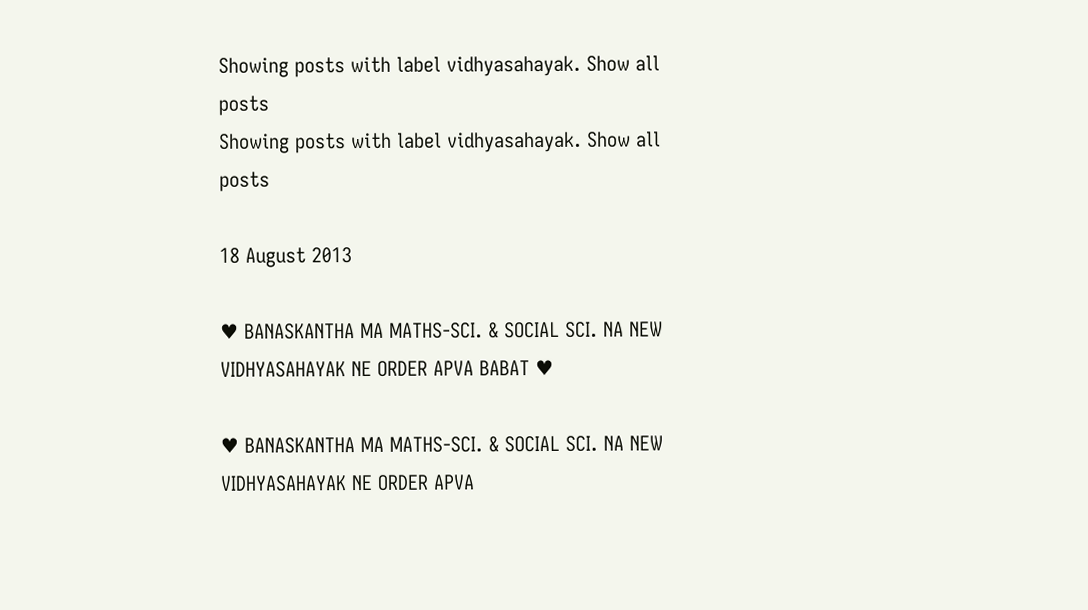Showing posts with label vidhyasahayak. Show all posts
Showing posts with label vidhyasahayak. Show all posts

18 August 2013

♥ BANASKANTHA MA MATHS-SCI. & SOCIAL SCI. NA NEW VIDHYASAHAYAK NE ORDER APVA BABAT ♥

♥ BANASKANTHA MA MATHS-SCI. & SOCIAL SCI. NA NEW VIDHYASAHAYAK NE ORDER APVA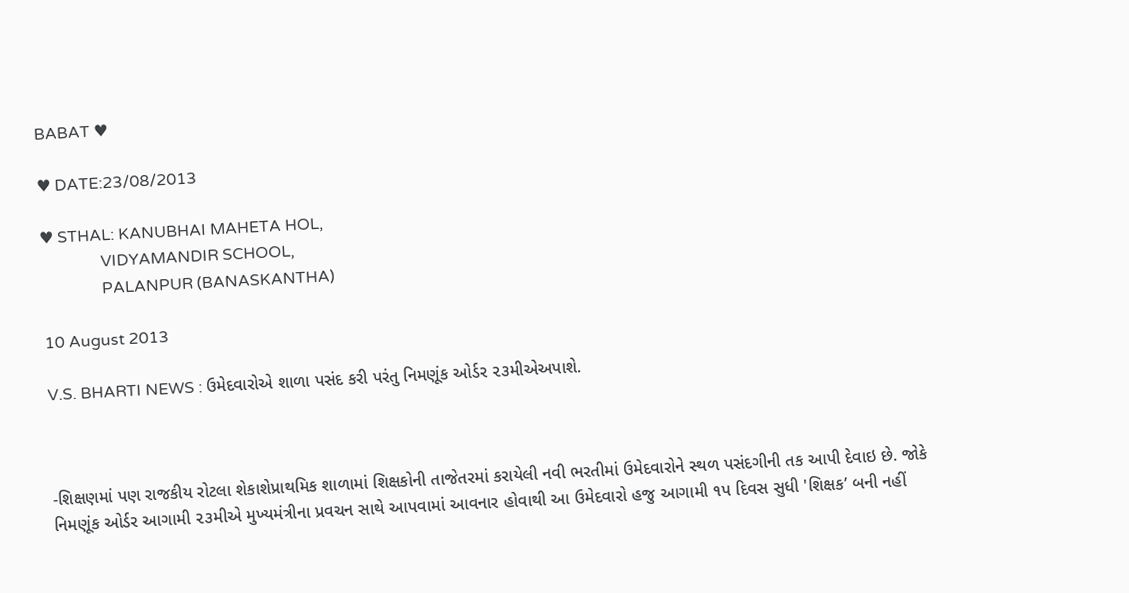BABAT ♥

♥ DATE:23/08/2013

♥ STHAL: KANUBHAI MAHETA HOL,
               VIDYAMANDIR SCHOOL,
               PALANPUR (BANASKANTHA)

10 August 2013

V.S. BHARTI NEWS : ઉમેદવારોએ શાળા પસંદ કરી પરંતુ નિમણૂંક ઓર્ડર ૨૩મીએઅપાશે.



-શિક્ષણમાં પણ રાજકીય રોટલા શેકાશેપ્રાથમિક શાળામાં શિક્ષકોની તાજેતરમાં કરાયેલી નવી ભરતીમાં ઉમેદવારોને સ્થળ પસંદગીની તક આપી દેવાઇ છે. જોકે નિમણૂંક ઓર્ડર આગામી ૨૩મીએ મુખ્યમંત્રીના પ્રવચન સાથે આપવામાં આવનાર હોવાથી આ ઉમેદવારો હજુ આગામી ૧પ દિવસ સુધી 'શિક્ષક’ બની નહીં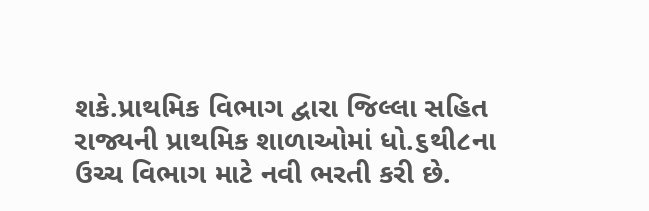શકે.પ્રાથમિક વિભાગ દ્વારા જિલ્લા સહિ‌ત રાજ્યની પ્રાથમિક શાળાઓમાં ધો.૬થી૮ના ઉચ્ચ વિભાગ માટે નવી ભરતી કરી છે.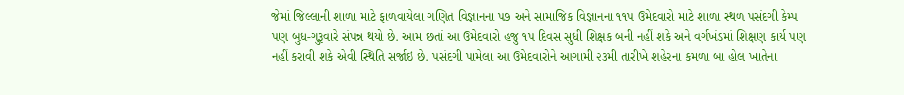જેમાં જિલ્લાની શાળા માટે ફાળવાયેલા ગણિત વિજ્ઞાનના પ૭ અને સામાજિક વિજ્ઞાનના ૧૧પ ઉમેદવારો માટે શાળા સ્થળ પસંદગી કેમ્પ પણ બુધ-ગુરૂવારે સંપન્ન થયો છે. આમ છતાં આ ઉમેદવારો હજુ ૧પ દિવસ સુધી શિક્ષક બની નહીં શકે અને વર્ગખંડમાં શિક્ષણ કાર્ય પણ નહીં કરાવી શકે એવી સ્થિતિ સર્જાઇ છે. પસંદગી પામેલા આ ઉમેદવારોને આગામી ૨૩મી તારીખે શહેરના કમળા બા હોલ ખાતેના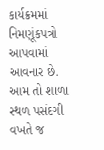કાર્યક્રમમાં નિમણૂંકપત્રો આપવામાં આવનાર છે. આમ તો શાળા સ્થળ પસંદગી વખતે જ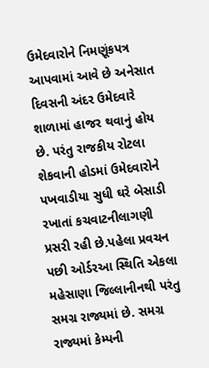ઉમેદવારોને નિમણૂંકપત્ર આપવામાં આવે છે અનેસાત દિવસની અંદર ઉમેદવારે શાળામાં હાજર થવાનું હોય છે. પરંતુ રાજકીય રોટલા શેકવાની હોડમાં ઉમેદવારોને પખવાડીયા સુધી ઘરે બેસાડી રખાતાં કચવાટનીલાગણી પ્રસરી રહી છે.પહેલા પ્રવચન પછી ઓર્ડરઆ સ્થિતિ એકલા મહેસાણા જિલ્લાનીનથી પરંતુ સમગ્ર રાજ્યમાં છે. સમગ્ર રાજ્યમાં કેમ્પની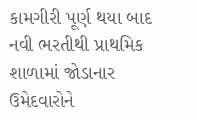કામગીરી પૂર્ણ થયા બાદ નવી ભરતીથી પ્રાથમિક શાળામાં જોડાનાર ઉમેદવારોને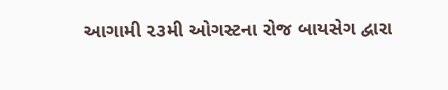આગામી ૨૩મી ઓગસ્ટના રોજ બાયસેગ દ્વારા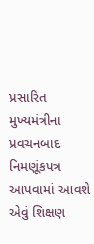પ્રસારિત મુખ્યમંત્રીના પ્રવચનબાદ નિમણૂંકપત્ર આપવામાં આવશે એવું શિક્ષણ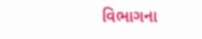વિભાગના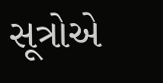સૂત્રોએ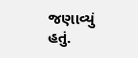જણાવ્યું હતું.